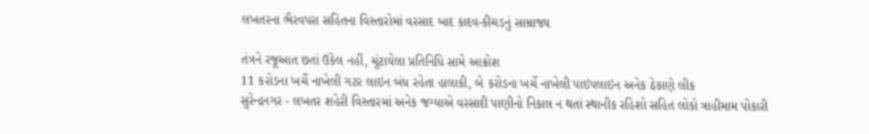લખતરના ભૈરવપરા સહિતના વિસ્તારોમાં વરસાદ બાદ કાદવ-કીચડનું સામ્રાજ્ય

તંત્રને રજૂઆત છતાં ઉકેલ નહીં, ચૂંટાયેલા પ્રતિનિધિ સામે આક્રોશ
11 કરોડના ખર્ચે નાખેલી ગટર લાઇન બંધ રહેતા હાલાકી, બે કરોડના ખર્ચે નાખેલી પાઇપલાઇન અનેક ઠેકાણે લીક
સુરેન્દ્રનગર - લખતર શહેરી વિસ્તારમાં અનેક જગ્યાએ વરસાદી પાણીનો નિકાલ ન થતાં સ્થાનીક રહિશો સહિત લોકો ત્રાહીમામ પોકારી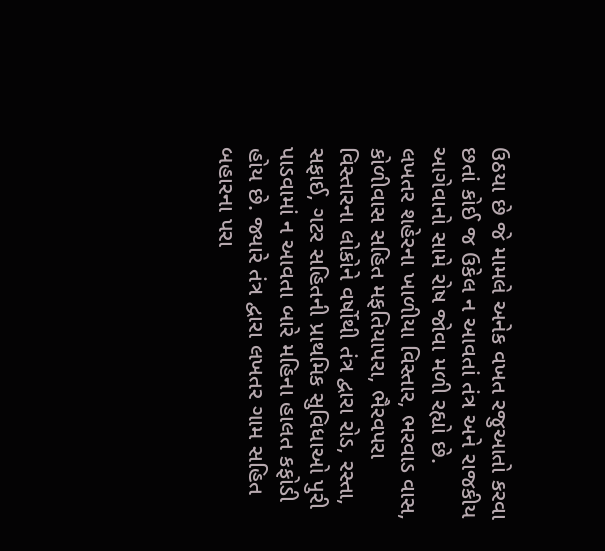ઉઠયા છે જે મામલે અનેક વખત રજુઆતો કરવા છતાં કોઈ જ ઉકેલ ન આવતાં તંત્ર અને રાજકીય આગેવાનો સામે રોષ જોવા મળી રહ્યો છે.
લખતર શહેરના ખાળીયા વિસ્તાર, ભરવાડ વાસ, કોળીવાસ સહિત મફતિયાપરા, ભૈરવપરા વિસ્તારના લોકોને વર્ષોથી તંત્ર દ્વારા રોડ, રસ્તા, સફાઈ, ગટર સહિતની પ્રાથમિક સુવિધાઓ પુરી પાડવામાં ન આવતા બારે મહિના હાલત કફોડી હોય છે. જ્યારે તંત્ર દ્વારા લખતર ગામ સહિત બહારના પરા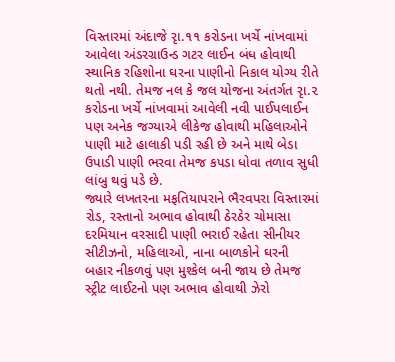વિસ્તારમાં અંદાજે રૃા.૧૧ કરોડના ખર્ચે નાંખવામાં આવેલા અંડરગ્રાઉન્ડ ગટર લાઈન બંધ હોવાથી સ્થાનિક રહિશોના ઘરના પાણીનો નિકાલ યોગ્ય રીતે થતો નથી. તેમજ નલ કે જલ યોજના અંતર્ગત રૃા.૨ કરોડના ખર્ચે નાંખવામાં આવેલી નવી પાઈપલાઈન પણ અનેક જગ્યાએ લીકેજ હોવાથી મહિલાઓને પાણી માટે હાલાકી પડી રહી છે અને માથે બેડા ઉપાડી પાણી ભરવા તેમજ કપડા ધોવા તળાવ સુધી લાંબુ થવું પડે છે.
જ્યારે લખતરના મફતિયાપરાને ભૈરવપરા વિસ્તારમાં રોડ, રસ્તાનો અભાવ હોવાથી ઠેરઠેર ચોમાસા દરમિયાન વરસાદી પાણી ભરાઈ રહેતા સીનીયર સીટીઝનો, મહિલાઓ, નાના બાળકોને ઘરની બહાર નીકળવું પણ મુશ્કેલ બની જાય છે તેમજ સ્ટ્રીટ લાઈટનો પણ અભાવ હોવાથી ઝેરો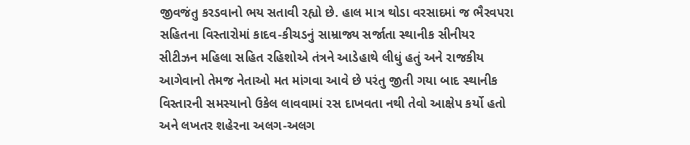જીવજંતુ કરડવાનો ભય સતાવી રહ્યો છે. હાલ માત્ર થોડા વરસાદમાં જ ભૈરવપરા સહિતના વિસ્તારોમાં કાદવ-કીચડનું સામ્રાજ્ય સર્જાતા સ્થાનીક સીનીયર સીટીઝન મહિલા સહિત રહિશોએ તંત્રને આડેહાથે લીધું હતું અને રાજકીય આગેવાનો તેમજ નેતાઓ મત માંગવા આવે છે પરંતુ જીતી ગયા બાદ સ્થાનીક વિસ્તારની સમસ્યાનો ઉકેલ લાવવામાં રસ દાખવતા નથી તેવો આક્ષેપ કર્યો હતો અને લખતર શહેરના અલગ-અલગ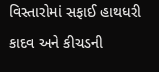વિસ્તારોમાં સફાઈ હાથધરી કાદવ અને કીચડની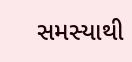સમસ્યાથી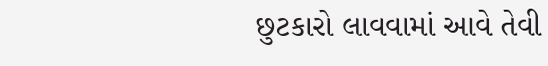છુટકારો લાવવામાં આવે તેવી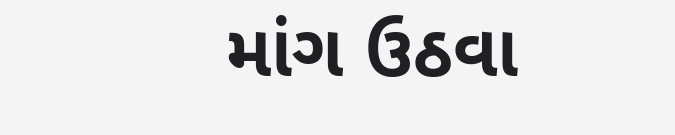માંગ ઉઠવા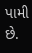પામી છે.